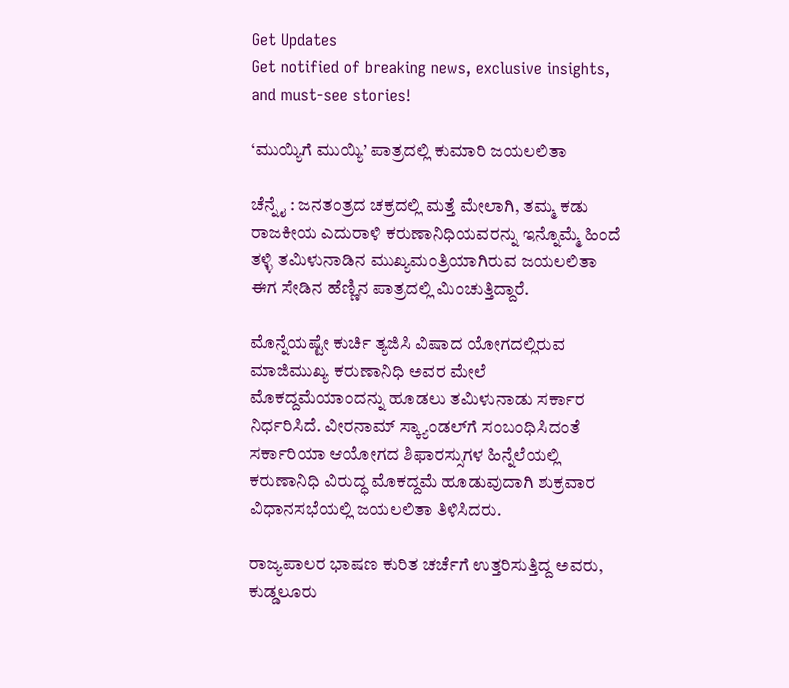Get Updates
Get notified of breaking news, exclusive insights, and must-see stories!

‘ಮುಯ್ಯಿಗೆ ಮುಯ್ಯಿ’ ಪಾತ್ರದಲ್ಲಿ ಕುಮಾರಿ ಜಯಲಲಿತಾ

ಚೆನ್ನೈ : ಜನತಂತ್ರದ ಚಕ್ರದಲ್ಲಿ ಮತ್ತೆ ಮೇಲಾಗಿ, ತಮ್ಮ ಕಡು ರಾಜಕೀಯ ಎದುರಾಳಿ ಕರುಣಾನಿಧಿಯವರನ್ನು ಇನ್ನೊಮ್ಮೆ ಹಿಂದೆ ತಳ್ಳಿ ತಮಿಳುನಾಡಿನ ಮುಖ್ಯಮಂತ್ರಿಯಾಗಿರುವ ಜಯಲಲಿತಾ ಈಗ ಸೇಡಿನ ಹೆಣ್ಣಿನ ಪಾತ್ರದಲ್ಲಿ ಮಿಂಚುತ್ತಿದ್ದಾರೆ.

ಮೊನ್ನೆಯಷ್ಟೇ ಕುರ್ಚಿ ತ್ಯಜಿಸಿ ವಿಷಾದ ಯೋಗದಲ್ಲಿರುವ ಮಾಜಿಮುಖ್ಯ ಕರುಣಾನಿಧಿ ಅವರ ಮೇಲೆ ಮೊಕದ್ದಮೆಯಾಂದನ್ನು ಹೂಡಲು ತಮಿಳುನಾಡು ಸರ್ಕಾರ ನಿರ್ಧರಿಸಿದೆ. ವೀರನಾಮ್‌ ಸ್ಕ್ಯಾಂಡಲ್‌ಗೆ ಸಂಬಂಧಿಸಿದಂತೆ ಸರ್ಕಾರಿಯಾ ಆಯೋಗದ ಶಿಫಾರಸ್ಸುಗಳ ಹಿನ್ನೆಲೆಯಲ್ಲಿ ಕರುಣಾನಿಧಿ ವಿರುದ್ಧ ಮೊಕದ್ದಮೆ ಹೂಡುವುದಾಗಿ ಶುಕ್ರವಾರ ವಿಧಾನಸಭೆಯಲ್ಲಿ ಜಯಲಲಿತಾ ತಿಳಿಸಿದರು.

ರಾಜ್ಯಪಾಲರ ಭಾಷಣ ಕುರಿತ ಚರ್ಚೆಗೆ ಉತ್ತರಿಸುತ್ತಿದ್ದ ಅವರು, ಕುಡ್ಡಲೂರು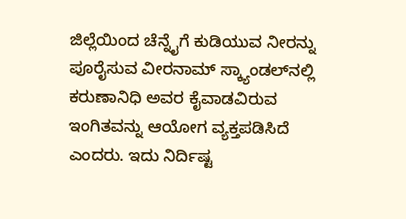ಜಿಲ್ಲೆಯಿಂದ ಚೆನ್ನೈಗೆ ಕುಡಿಯುವ ನೀರನ್ನು ಪೂರೈಸುವ ವೀರನಾಮ್‌ ಸ್ಕ್ಯಾಂಡಲ್‌ನಲ್ಲಿ ಕರುಣಾನಿಧಿ ಅವರ ಕೈವಾಡವಿರುವ ಇಂಗಿತವನ್ನು ಆಯೋಗ ವ್ಯಕ್ತಪಡಿಸಿದೆ ಎಂದರು. ಇದು ನಿರ್ದಿಷ್ಟ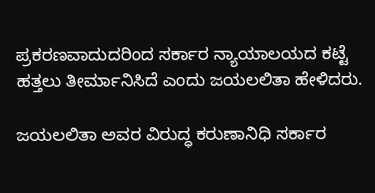ಪ್ರಕರಣವಾದುದರಿಂದ ಸರ್ಕಾರ ನ್ಯಾಯಾಲಯದ ಕಟ್ಟೆ ಹತ್ತಲು ತೀರ್ಮಾನಿಸಿದೆ ಎಂದು ಜಯಲಲಿತಾ ಹೇಳಿದರು.

ಜಯಲಲಿತಾ ಅವರ ವಿರುದ್ಧ ಕರುಣಾನಿಧಿ ಸರ್ಕಾರ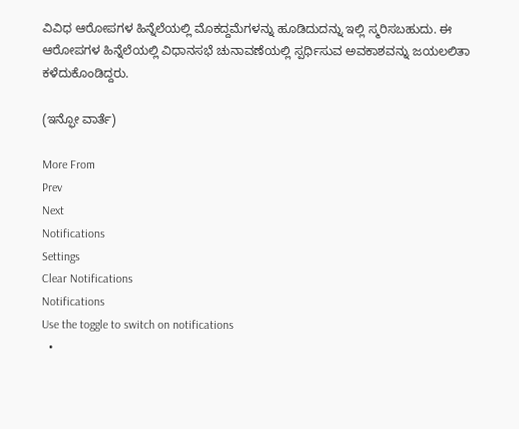ವಿವಿಧ ಆರೋಪಗಳ ಹಿನ್ನೆಲೆಯಲ್ಲಿ ಮೊಕದ್ದಮೆಗಳನ್ನು ಹೂಡಿದುದನ್ನು ಇಲ್ಲಿ ಸ್ಮರಿಸಬಹುದು. ಈ ಆರೋಪಗಳ ಹಿನ್ನೆಲೆಯಲ್ಲಿ ವಿಧಾನಸಭೆ ಚುನಾವಣೆಯಲ್ಲಿ ಸ್ಪರ್ಧಿಸುವ ಅವಕಾಶವನ್ನು ಜಯಲಲಿತಾ ಕಳೆದುಕೊಂಡಿದ್ದರು.

(ಇನ್ಫೋ ವಾರ್ತೆ)

More From
Prev
Next
Notifications
Settings
Clear Notifications
Notifications
Use the toggle to switch on notifications
  •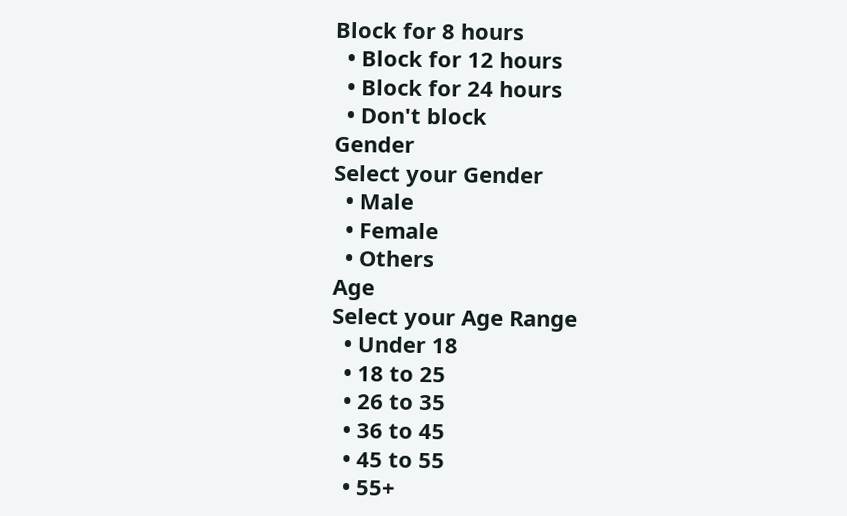Block for 8 hours
  • Block for 12 hours
  • Block for 24 hours
  • Don't block
Gender
Select your Gender
  • Male
  • Female
  • Others
Age
Select your Age Range
  • Under 18
  • 18 to 25
  • 26 to 35
  • 36 to 45
  • 45 to 55
  • 55+